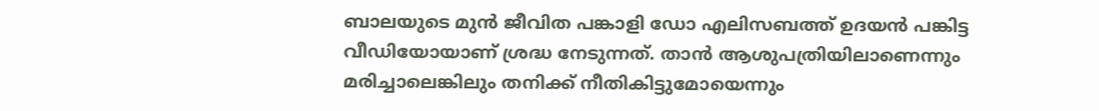ബാലയുടെ മുൻ ജീവിത പങ്കാളി ഡോ എലിസബത്ത് ഉദയൻ പങ്കിട്ട വീഡിയോയാണ് ശ്രദ്ധ നേടുന്നത്. താൻ ആശുപത്രിയിലാണെന്നും മരിച്ചാലെങ്കിലും തനിക്ക് നീതികിട്ടുമോയെന്നും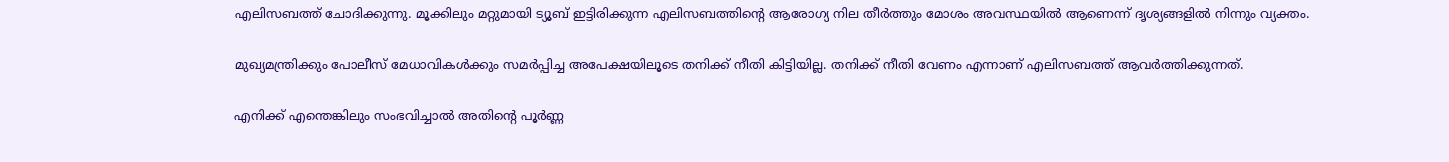എലിസബത്ത് ചോദിക്കുന്നു. മൂക്കിലും മറ്റുമായി ട്യൂബ് ഇട്ടിരിക്കുന്ന എലിസബത്തിന്റെ ആരോഗ്യ നില തീർത്തും മോശം അവസ്ഥയിൽ ആണെന്ന് ദൃശ്യങ്ങളിൽ നിന്നും വ്യക്തം.

മുഖ്യമന്ത്രിക്കും പോലീസ് മേധാവികൾക്കും സമർപ്പിച്ച അപേക്ഷയിലൂടെ തനിക്ക് നീതി കിട്ടിയില്ല. തനിക്ക് നീതി വേണം എന്നാണ് എലിസബത്ത് ആവർത്തിക്കുന്നത്.

എനിക്ക് എന്തെങ്കിലും സംഭവിച്ചാൽ അതിന്റെ പൂർണ്ണ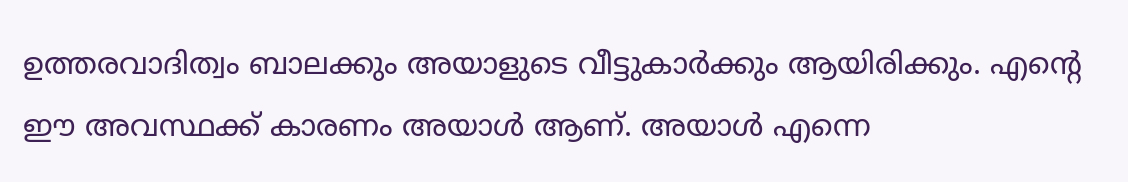ഉത്തരവാദിത്വം ബാലക്കും അയാളുടെ വീട്ടുകാർക്കും ആയിരിക്കും. എന്റെ ഈ അവസ്ഥക്ക് കാരണം അയാൾ ആണ്. അയാൾ എന്നെ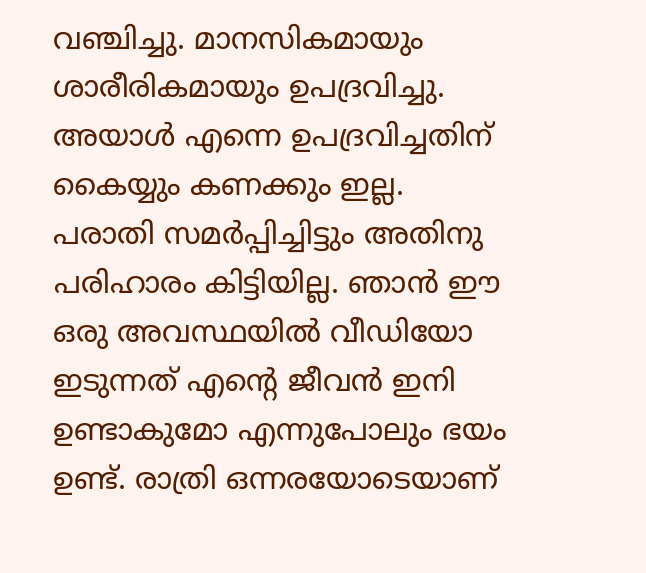വഞ്ചിച്ചു. മാനസികമായും ശാരീരികമായും ഉപദ്രവിച്ചു. അയാൾ എന്നെ ഉപദ്രവിച്ചതിന് കൈയ്യും കണക്കും ഇല്ല. പരാതി സമർപ്പിച്ചിട്ടും അതിനു പരിഹാരം കിട്ടിയില്ല. ഞാൻ ഈ ഒരു അവസ്ഥയിൽ വീഡിയോ ഇടുന്നത് എന്റെ ജീവൻ ഇനി ഉണ്ടാകുമോ എന്നുപോലും ഭയം ഉണ്ട്. രാത്രി ഒന്നരയോടെയാണ്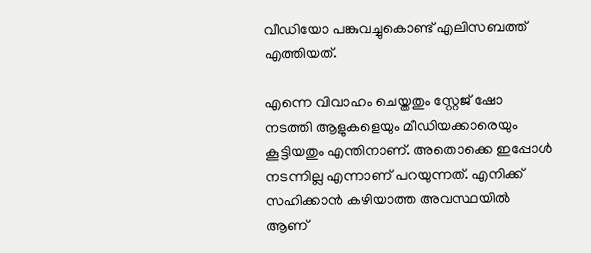വീഡിയോ പങ്കുവച്ചുകൊണ്ട് എലിസബത്ത് എത്തിയത്.

എന്നെ വിവാഹം ചെയ്തതും സ്റ്റേജ് ഷോ നടത്തി ആളുകളെയും മീഡിയക്കാരെയും കൂട്ടിയതും എന്തിനാണ്. അതൊക്കെ ഇപ്പോൾ നടന്നില്ല എന്നാണ് പറയുന്നത്. എനിക്ക് സഹിക്കാൻ കഴിയാത്ത അവസ്ഥയിൽ ആണ്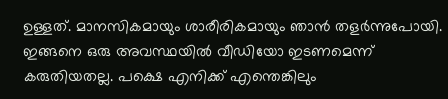ഉള്ളത്. മാനസികമായും ശാരീരികമായും ഞാൻ തളർന്നുപോയി. ഇങ്ങനെ ഒരു അവസ്ഥയിൽ വീഡിയോ ഇടണമെന്ന് കരുതിയതല്ല. പക്ഷെ എനിക്ക് എന്തെങ്കിലും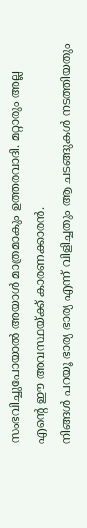സംഭവിച്ചുപോയാൽ അയാൾ മാത്രമാകും ഉത്തരവാദി. മറ്റാരും അല്ല എന്റെ ഈ അവസ്ഥയ്ക്ക് കാരണക്കാരൻ.
നിങ്ങൾ പറയൂ ഭാര്യ ഭാര്യ എന്ന് വിളിച്ചതും ആ ചടങ്ങുകൾ നടത്തിയതും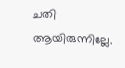ചതി ആയിരുന്നില്ലേ.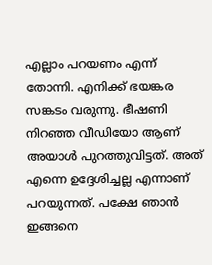എല്ലാം പറയണം എന്ന് തോന്നി. എനിക്ക് ഭയങ്കര സങ്കടം വരുന്നു. ഭീഷണി നിറഞ്ഞ വീഡിയോ ആണ് അയാൾ പുറത്തുവിട്ടത്. അത് എന്നെ ഉദ്ദേശിച്ചല്ല എന്നാണ് പറയുന്നത്. പക്ഷേ ഞാൻ ഇങ്ങനെ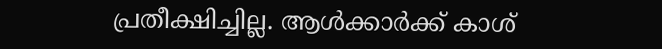പ്രതീക്ഷിച്ചില്ല. ആൾക്കാർക്ക് കാശ്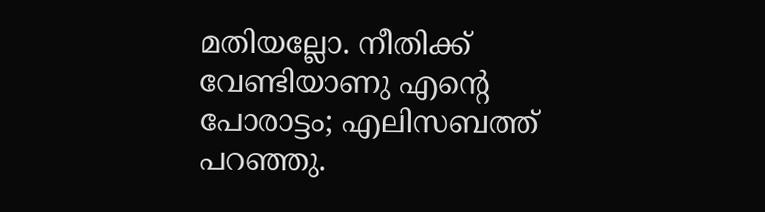മതിയല്ലോ. നീതിക്ക് വേണ്ടിയാണു എന്റെ പോരാട്ടം; എലിസബത്ത് പറഞ്ഞു.